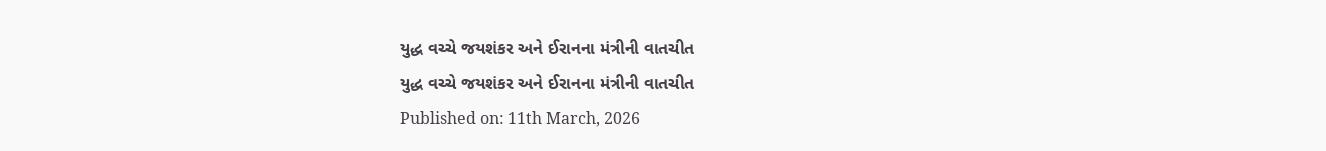યુદ્ધ વચ્ચે જયશંકર અને ઈરાનના મંત્રીની વાતચીત
યુદ્ધ વચ્ચે જયશંકર અને ઈરાનના મંત્રીની વાતચીત
Published on: 11th March, 2026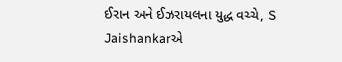ઈરાન અને ઈઝરાયલના યુદ્ધ વચ્ચે, S Jaishankarએ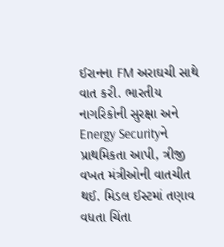ઈરાનના FM અરાઘચી સાથે વાત કરી. ભારતીય નાગરિકોની સુરક્ષા અને Energy Securityને પ્રાથમિકતા આપી, ત્રીજી વખત મંત્રીઓની વાતચીત થઈ. મિડલ ઈસ્ટમાં તણાવ વધતા ચિંતા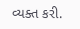વ્યક્ત કરી.